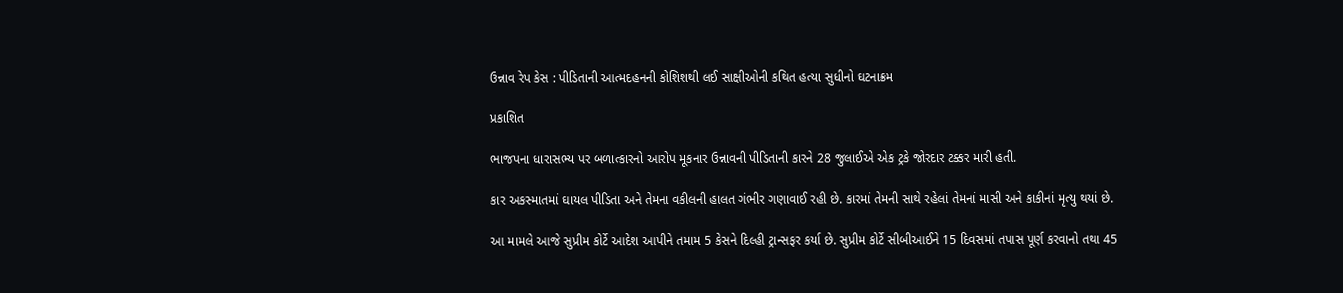ઉન્નાવ રેપ કેસ : પીડિતાની આત્મદહનની કોશિશથી લઈ સાક્ષીઓની કથિત હત્યા સુધીનો ઘટનાક્રમ

પ્રકાશિત

ભાજપના ધારાસભ્ય પર બળાત્કારનો આરોપ મૂકનાર ઉન્નાવની પીડિતાની કારને 28 જુલાઈએ એક ટ્રકે જોરદાર ટક્કર મારી હતી.

કાર અકસ્માતમાં ઘાયલ પીડિતા અને તેમના વકીલની હાલત ગંભીર ગણાવાઈ રહી છે. કારમાં તેમની સાથે રહેલાં તેમનાં માસી અને કાકીનાં મૃત્યુ થયાં છે.

આ મામલે આજે સુપ્રીમ કોર્ટે આદેશ આપીને તમામ 5 કેસને દિલ્હી ટ્રાન્સફર કર્યા છે. સુપ્રીમ કોર્ટે સીબીઆઈને 15 દિવસમાં તપાસ પૂર્ણ કરવાનો તથા 45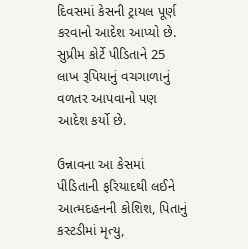દિવસમાં કેસની ટ્રાયલ પૂર્ણ કરવાનો આદેશ આપ્યો છે. સુપ્રીમ કોર્ટે પીડિતાને 25 લાખ રૂપિયાનું વચગાળાનું વળતર આપવાનો પણ આદેશ કર્યો છે.

ઉન્નાવના આ કેસમાં પીડિતાની ફરિયાદથી લઈને આત્મદહનની કોશિશ, પિતાનું કસ્ટડીમાં મૃત્યુ,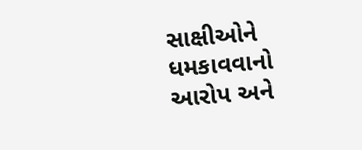સાક્ષીઓને ધમકાવવાનો આરોપ અને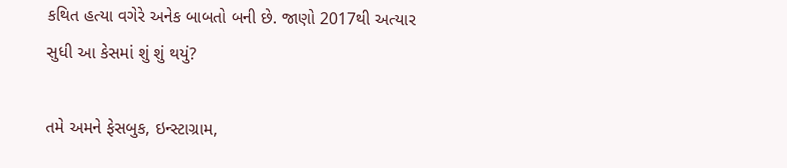કથિત હત્યા વગેરે અનેક બાબતો બની છે. જાણો 2017થી અત્યાર સુધી આ કેસમાં શું શું થયું?

તમે અમને ફેસબુક, ઇન્સ્ટાગ્રામ,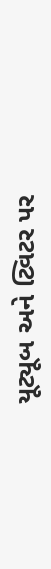યૂટ્યૂબ અને ટ્વિટર પર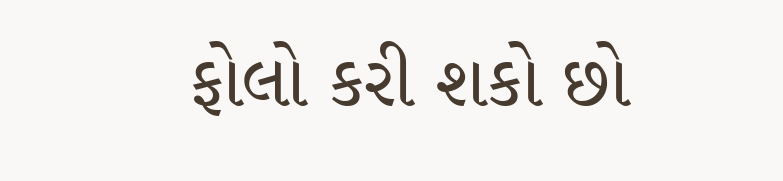ફોલો કરી શકો છો